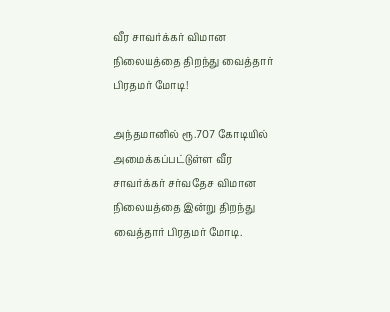வீர சாவர்க்கர் விமான நிலையத்தை திறந்து வைத்தார் பிரதமர் மோடி!

அந்தமானில் ரூ.707 கோடியில் அமைக்கப்பட்டுள்ள வீர சாவர்க்கர் சர்வதேச விமான நிலையத்தை இன்று திறந்து வைத்தார் பிரதமர் மோடி.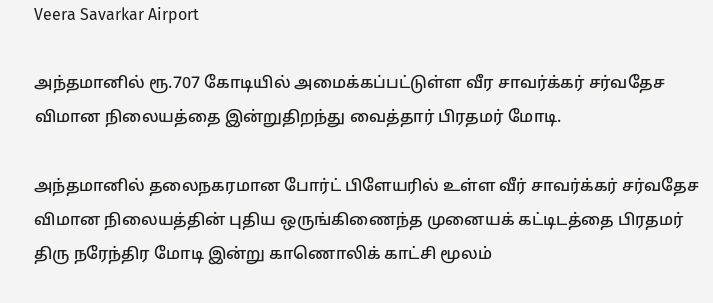Veera Savarkar Airport

அந்தமானில் ரூ.707 கோடியில் அமைக்கப்பட்டுள்ள வீர சாவர்க்கர் சர்வதேச விமான நிலையத்தை இன்றுதிறந்து வைத்தார் பிரதமர் மோடி.

அந்தமானில் தலைநகரமான போர்ட் பிளேயரில் உள்ள வீர் சாவர்க்கர் சர்வதேச விமான நிலையத்தின் புதிய ஒருங்கிணைந்த முனையக் கட்டிடத்தை பிரதமர் திரு நரேந்திர மோடி இன்று காணொலிக் காட்சி மூலம்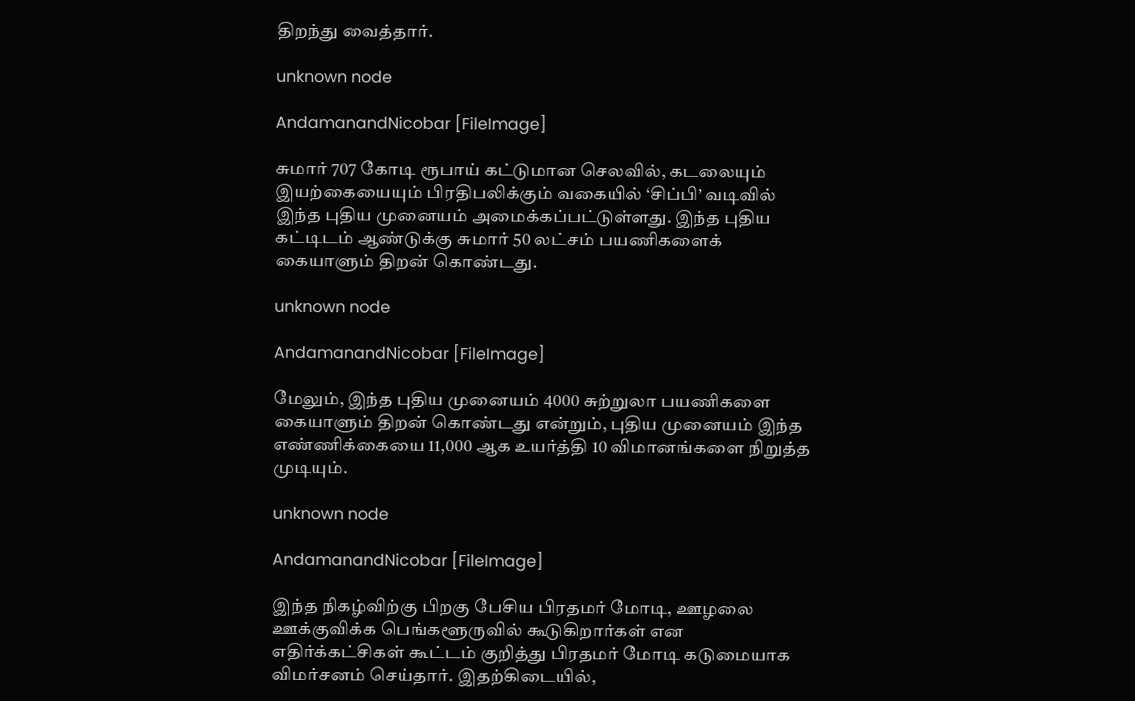திறந்து வைத்தார்.

unknown node

AndamanandNicobar [FileImage]

சுமார் 707 கோடி ரூபாய் கட்டுமான செலவில், கடலையும் இயற்கையையும் பிரதிபலிக்கும் வகையில் ‘சிப்பி’ வடிவில் இந்த புதிய முனையம் அமைக்கப்பட்டுள்ளது. இந்த புதிய கட்டிடம் ஆண்டுக்கு சுமார் 50 லட்சம் பயணிகளைக் கையாளும் திறன் கொண்டது.

unknown node

AndamanandNicobar [FileImage]

மேலும், இந்த புதிய முனையம் 4000 சுற்றுலா பயணிகளை கையாளும் திறன் கொண்டது என்றும், புதிய முனையம் இந்த எண்ணிக்கையை 11,000 ஆக உயர்த்தி 10 விமானங்களை நிறுத்த முடியும்.

unknown node

AndamanandNicobar [FileImage]

இந்த நிகழ்விற்கு பிறகு பேசிய பிரதமர் மோடி, ஊழலை ஊக்குவிக்க பெங்களூருவில் கூடுகிறார்கள் என எதிர்க்கட்சிகள் கூட்டம் குறித்து பிரதமர் மோடி கடுமையாக விமர்சனம் செய்தார். இதற்கிடையில்,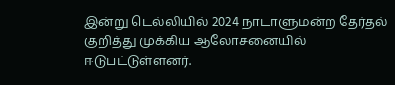இன்று டெல்லியில் 2024 நாடாளுமன்ற தேர்தல் குறித்து முக்கிய ஆலோசனையில் ஈடுபட்டுள்ளனர்.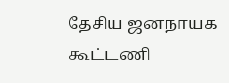தேசிய ஜனநாயக கூட்டணி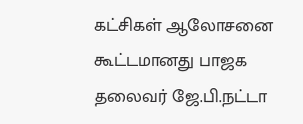கட்சிகள் ஆலோசனை கூட்டமானது பாஜக தலைவர் ஜே.பி.நட்டா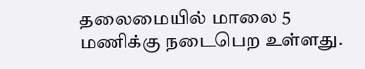தலைமையில் மாலை 5 மணிக்கு நடைபெற உள்ளது.